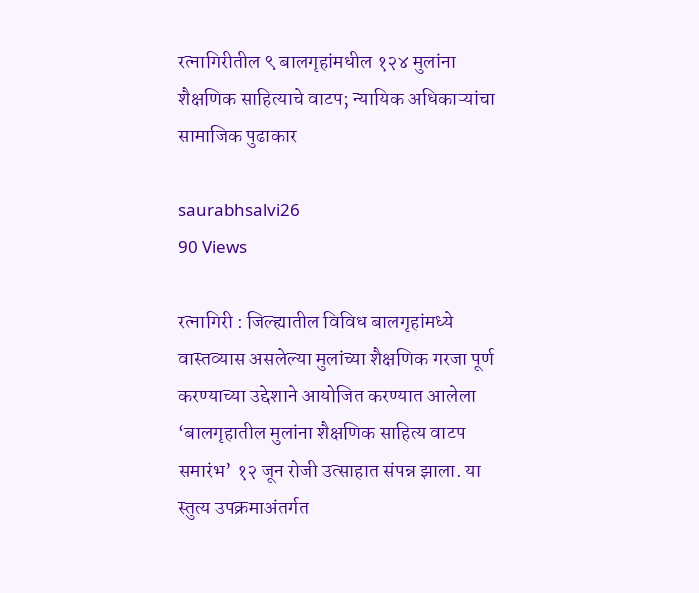रत्नागिरीतील ९ बालगृहांमधील १२४ मुलांना शैक्षणिक साहित्याचे वाटप; न्यायिक अधिकाऱ्यांचा सामाजिक पुढाकार

saurabhsalvi26
90 Views

रत्नागिरी : जिल्ह्यातील विविध बालगृहांमध्ये वास्तव्यास असलेल्या मुलांच्या शैक्षणिक गरजा पूर्ण करण्याच्या उद्देशाने आयोजित करण्यात आलेला ‘बालगृहातील मुलांना शैक्षणिक साहित्य वाटप समारंभ’ १२ जून रोजी उत्साहात संपन्न झाला. या स्तुत्य उपक्रमाअंतर्गत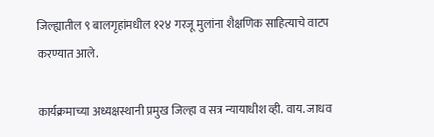जिल्ह्यातील ९ बालगृहांमधील १२४ गरजू मुलांना शैक्षणिक साहित्याचे वाटप करण्यात आले.

कार्यक्रमाच्या अध्यक्षस्थानी प्रमुख जिल्हा व सत्र न्यायाधीश व्ही. वाय. जाधव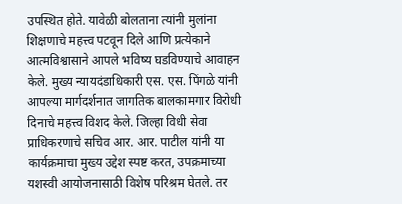उपस्थित होते. यावेळी बोलताना त्यांनी मुलांना शिक्षणाचे महत्त्व पटवून दिले आणि प्रत्येकाने आत्मविश्वासाने आपले भविष्य घडविण्याचे आवाहन केले. मुख्य न्यायदंडाधिकारी एस. एस. पिंगळे यांनी आपल्या मार्गदर्शनात जागतिक बालकामगार विरोधी दिनाचे महत्त्व विशद केले. जिल्हा विधी सेवा प्राधिकरणाचे सचिव आर. आर. पाटील यांनी या कार्यक्रमाचा मुख्य उद्देश स्पष्ट करत, उपक्रमाच्या यशस्वी आयोजनासाठी विशेष परिश्रम घेतले. तर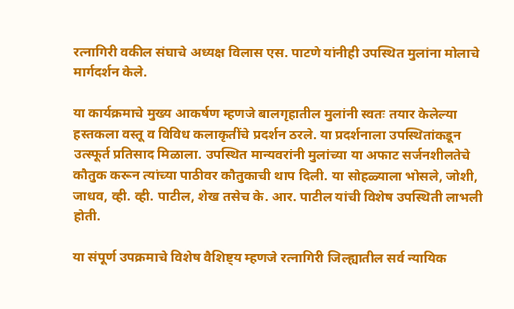रत्नागिरी वकील संघाचे अध्यक्ष विलास एस. पाटणे यांनीही उपस्थित मुलांना मोलाचे मार्गदर्शन केले.

या कार्यक्रमाचे मुख्य आकर्षण म्हणजे बालगृहातील मुलांनी स्वतः तयार केलेल्या हस्तकला वस्तू व विविध कलाकृतींचे प्रदर्शन ठरले. या प्रदर्शनाला उपस्थितांकडून उत्स्फूर्त प्रतिसाद मिळाला. उपस्थित मान्यवरांनी मुलांच्या या अफाट सर्जनशीलतेचे कौतुक करून त्यांच्या पाठीवर कौतुकाची थाप दिली. या सोहळ्याला भोसले, जोशी, जाधव, व्ही. व्ही. पाटील, शेख तसेच के. आर. पाटील यांची विशेष उपस्थिती लाभली होती.

या संपूर्ण उपक्रमाचे विशेष वैशिष्ट्य म्हणजे रत्नागिरी जिल्ह्यातील सर्व न्यायिक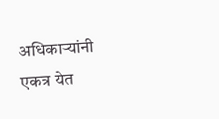अधिकाऱ्यांनी एकत्र येत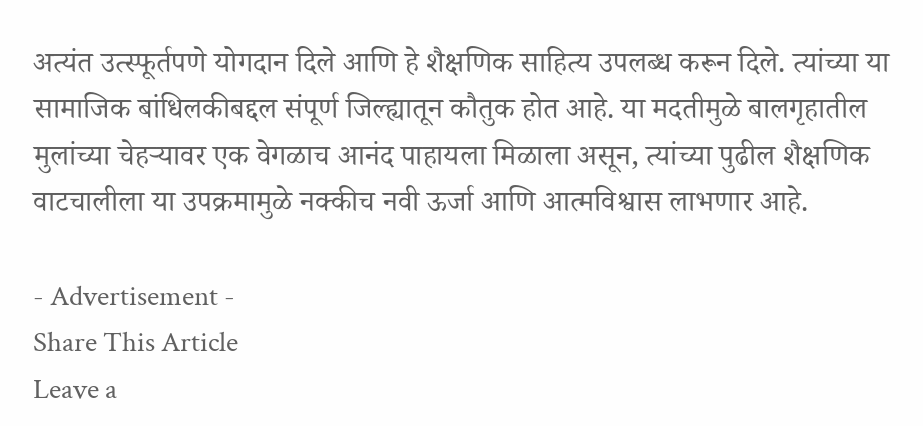अत्यंत उत्स्फूर्तपणे योगदान दिले आणि हे शैक्षणिक साहित्य उपलब्ध करून दिले. त्यांच्या या सामाजिक बांधिलकीबद्दल संपूर्ण जिल्ह्यातून कौतुक होत आहे. या मदतीमुळे बालगृहातील मुलांच्या चेहऱ्यावर एक वेगळाच आनंद पाहायला मिळाला असून, त्यांच्या पुढील शैक्षणिक वाटचालीला या उपक्रमामुळे नक्कीच नवी ऊर्जा आणि आत्मविश्वास लाभणार आहे.

- Advertisement -
Share This Article
Leave a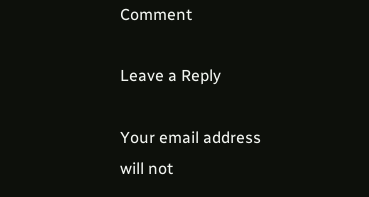Comment

Leave a Reply

Your email address will not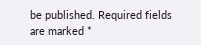be published. Required fields are marked *